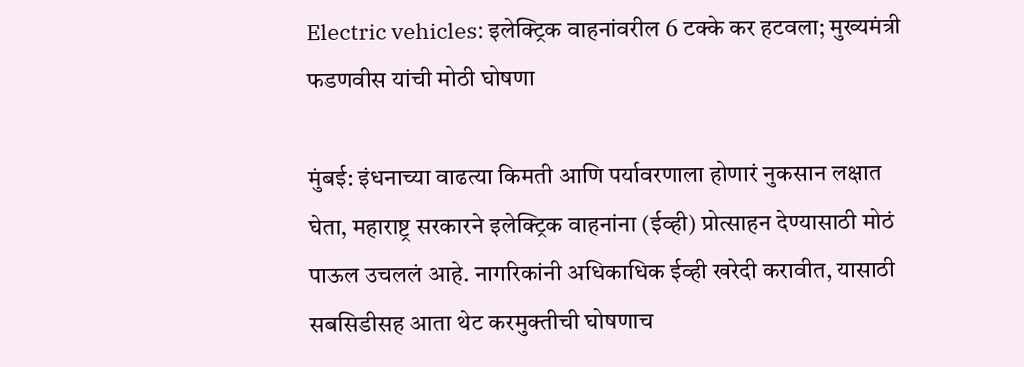Electric vehicles: इलेक्ट्रिक वाहनांवरील 6 टक्के कर हटवला; मुख्यमंत्री फडणवीस यांची मोठी घोषणा

मुंबई: इंधनाच्या वाढत्या किमती आणि पर्यावरणाला होणारं नुकसान लक्षात घेता, महाराष्ट्र सरकारने इलेक्ट्रिक वाहनांना (ईव्ही) प्रोत्साहन देण्यासाठी मोठं पाऊल उचललं आहे. नागरिकांनी अधिकाधिक ईव्ही खरेदी करावीत, यासाठी सबसिडीसह आता थेट करमुक्तीची घोषणाच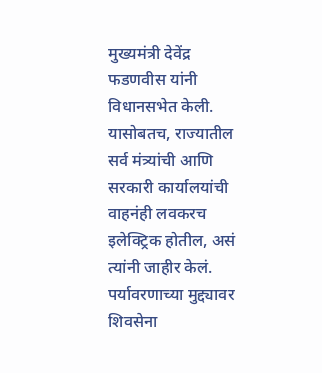मुख्यमंत्री देवेंद्र फडणवीस यांनी विधानसभेत केली. यासोबतच, राज्यातील सर्व मंत्र्यांची आणि सरकारी कार्यालयांची वाहनंही लवकरच इलेक्ट्रिक होतील, असं त्यांनी जाहीर केलं. पर्यावरणाच्या मुद्द्यावर शिवसेना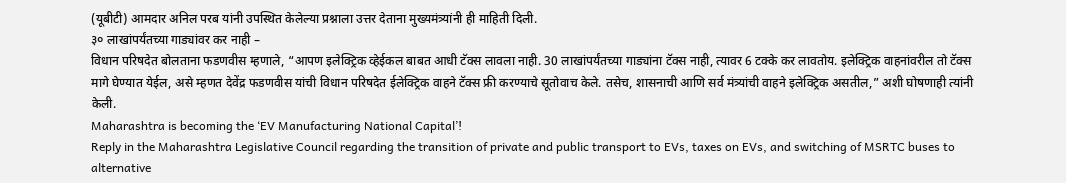(यूबीटी) आमदार अनिल परब यांनी उपस्थित केलेल्या प्रश्नाला उत्तर देताना मुख्यमंत्र्यांनी ही माहिती दिली.
३० लाखांपर्यंतच्या गाड्यांवर कर नाही –
विधान परिषदेत बोलताना फडणवीस म्हणाले, “आपण इलेक्ट्रिक व्हेईकल बाबत आधी टॅक्स लावला नाही. 30 लाखांपर्यंतच्या गाड्यांना टॅक्स नाही, त्यावर 6 टक्के कर लावतोय. इलेक्ट्रिक वाहनांवरील तो टॅक्स मागे घेण्यात येईल, असे म्हणत देवेंद्र फडणवीस यांची विधान परिषदेत ईलेक्ट्रिक वाहने टॅक्स फ्री करण्याचे सूतोवाच केले. तसेच, शासनाची आणि सर्व मंत्र्यांची वाहने इलेक्ट्रिक असतील,” अशी घोषणाही त्यांनी केली.
Maharashtra is becoming the ‘EV Manufacturing National Capital’!
Reply in the Maharashtra Legislative Council regarding the transition of private and public transport to EVs, taxes on EVs, and switching of MSRTC buses to alternative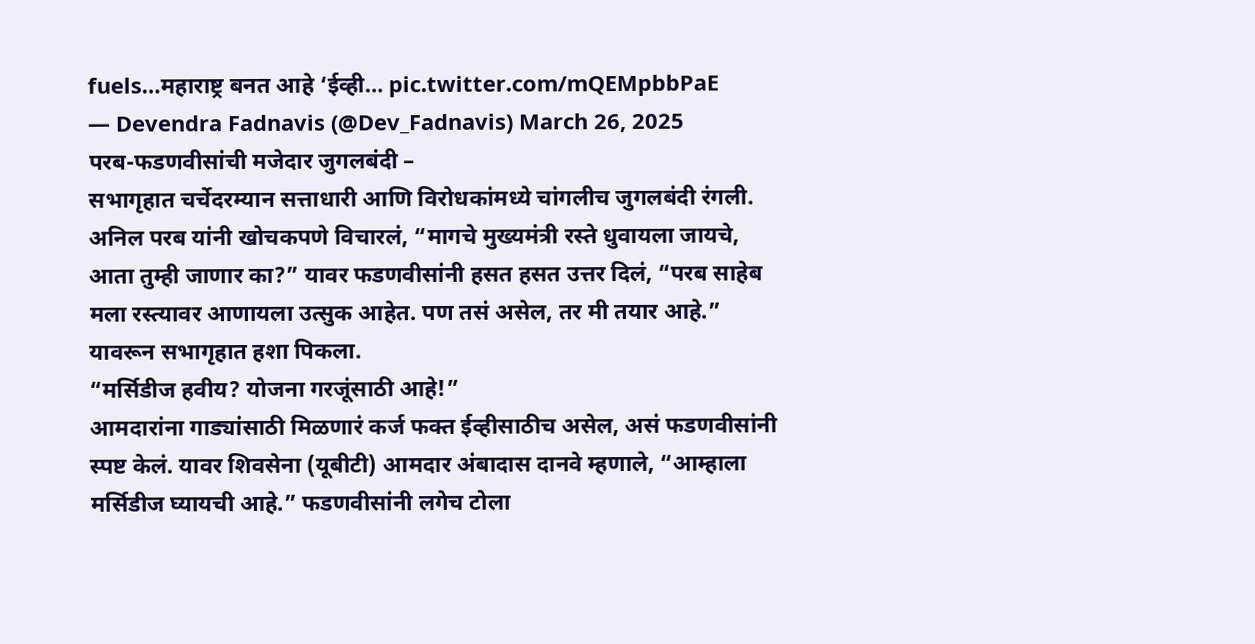fuels…महाराष्ट्र बनत आहे ‘ईव्ही… pic.twitter.com/mQEMpbbPaE
— Devendra Fadnavis (@Dev_Fadnavis) March 26, 2025
परब-फडणवीसांची मजेदार जुगलबंदी –
सभागृहात चर्चेदरम्यान सत्ताधारी आणि विरोधकांमध्ये चांगलीच जुगलबंदी रंगली. अनिल परब यांनी खोचकपणे विचारलं, “मागचे मुख्यमंत्री रस्ते धुवायला जायचे, आता तुम्ही जाणार का?” यावर फडणवीसांनी हसत हसत उत्तर दिलं, “परब साहेब मला रस्त्यावर आणायला उत्सुक आहेत. पण तसं असेल, तर मी तयार आहे.” यावरून सभागृहात हशा पिकला.
“मर्सिडीज हवीय? योजना गरजूंसाठी आहे!”
आमदारांना गाड्यांसाठी मिळणारं कर्ज फक्त ईव्हीसाठीच असेल, असं फडणवीसांनी स्पष्ट केलं. यावर शिवसेना (यूबीटी) आमदार अंबादास दानवे म्हणाले, “आम्हाला मर्सिडीज घ्यायची आहे.” फडणवीसांनी लगेच टोला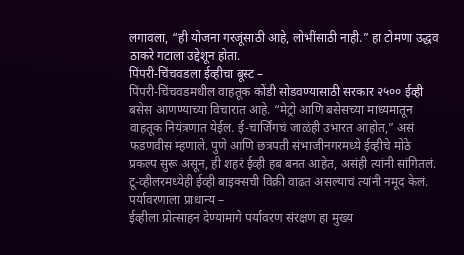लगावला, “ही योजना गरजूंसाठी आहे, लोभींसाठी नाही.” हा टोमणा उद्धव ठाकरे गटाला उद्देशून होता.
पिंपरी-चिंचवडला ईव्हीचा बूस्ट –
पिंपरी-चिंचवडमधील वाहतूक कोंडी सोडवण्यासाठी सरकार २५०० ईव्ही बसेस आणण्याच्या विचारात आहे. “मेट्रो आणि बसेसच्या माध्यमातून वाहतूक नियंत्रणात येईल. ई-चार्जिंगचं जाळंही उभारत आहोत,” असं फडणवीस म्हणाले. पुणे आणि छत्रपती संभाजीनगरमध्ये ईव्हीचे मोठे प्रकल्प सुरू असून, ही शहरं ईव्ही हब बनत आहेत, असंही त्यांनी सांगितलं. टू-व्हीलरमध्येही ईव्ही बाइक्सची विक्री वाढत असल्याचं त्यांनी नमूद केलं.
पर्यावरणाला प्राधान्य –
ईव्हीला प्रोत्साहन देण्यामागे पर्यावरण संरक्षण हा मुख्य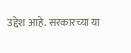उद्देश आहे. सरकारच्या या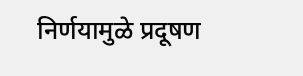निर्णयामुळे प्रदूषण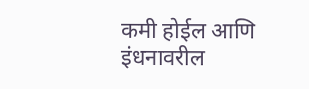कमी होईल आणि इंधनावरील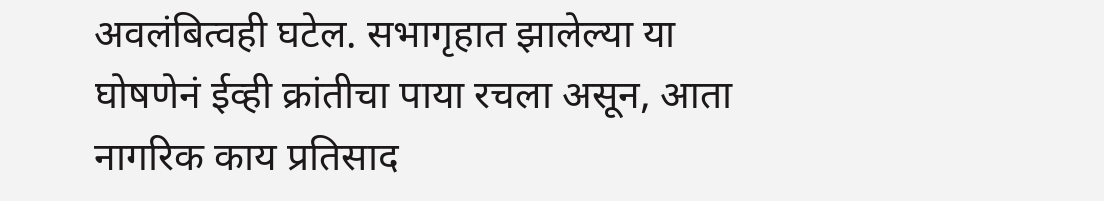अवलंबित्वही घटेल. सभागृहात झालेल्या या घोषणेनं ईव्ही क्रांतीचा पाया रचला असून, आता नागरिक काय प्रतिसाद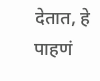देतात, हे पाहणं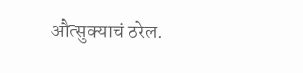औत्सुक्याचं ठरेल.